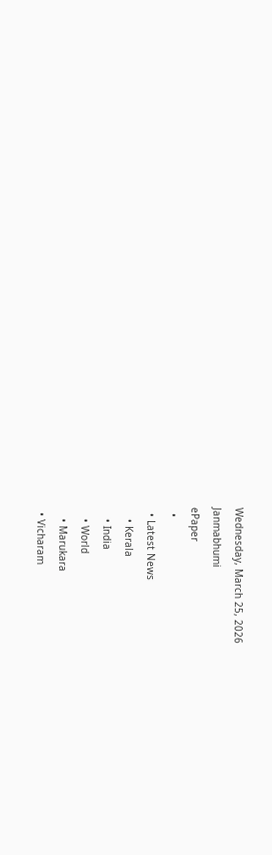Wednesday, March 25, 2026
Janmabhumi
ePaper
  •
  • Latest News
    • Kerala
    • India
    • World
    • Marukara
  • Vicharam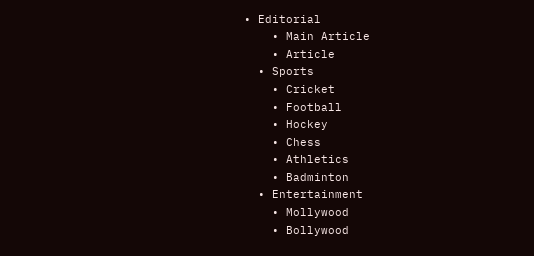• Editorial
    • Main Article
    • Article
  • Sports
    • Cricket
    • Football
    • Hockey
    • Chess
    • Athletics
    • Badminton
  • Entertainment
    • Mollywood
    • Bollywood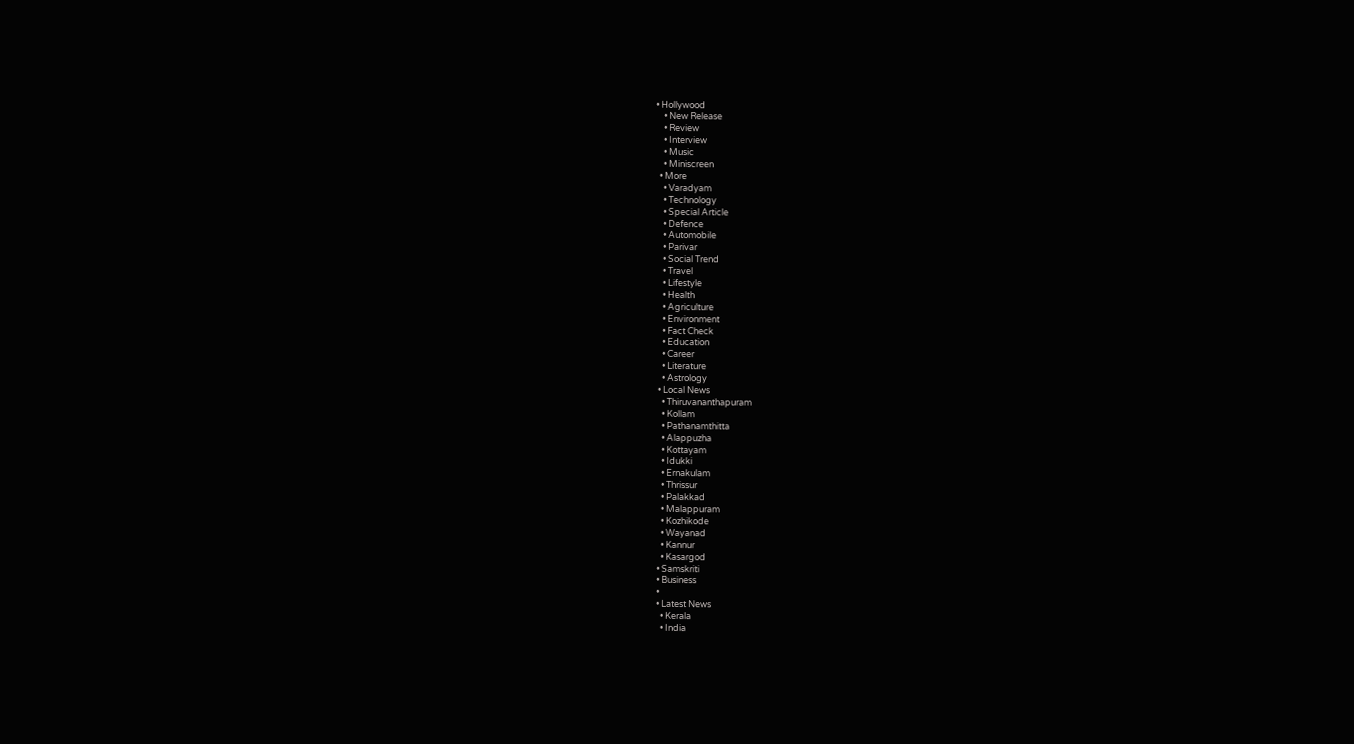• Hollywood
    • New Release
    • Review
    • Interview
    • Music
    • Miniscreen
  • More
    • Varadyam
    • Technology
    • Special Article
    • Defence
    • Automobile
    • Parivar
    • Social Trend
    • Travel
    • Lifestyle
    • Health
    • Agriculture
    • Environment
    • Fact Check
    • Education
    • Career
    • Literature
    • Astrology
  • Local News
    • Thiruvananthapuram
    • Kollam
    • Pathanamthitta
    • Alappuzha
    • Kottayam
    • Idukki
    • Ernakulam
    • Thrissur
    • Palakkad
    • Malappuram
    • Kozhikode
    • Wayanad
    • Kannur
    • Kasargod
  • Samskriti
  • Business
  •
  • Latest News
    • Kerala
    • India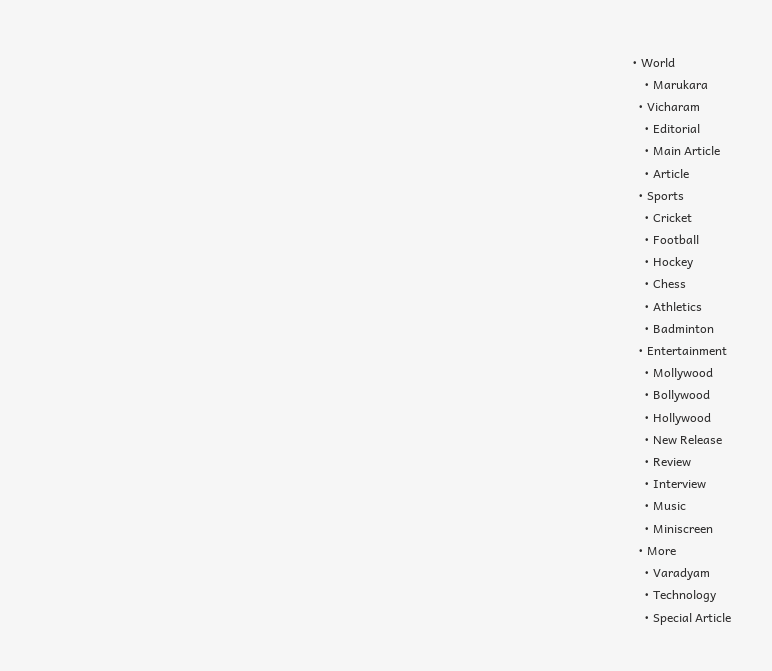• World
    • Marukara
  • Vicharam
    • Editorial
    • Main Article
    • Article
  • Sports
    • Cricket
    • Football
    • Hockey
    • Chess
    • Athletics
    • Badminton
  • Entertainment
    • Mollywood
    • Bollywood
    • Hollywood
    • New Release
    • Review
    • Interview
    • Music
    • Miniscreen
  • More
    • Varadyam
    • Technology
    • Special Article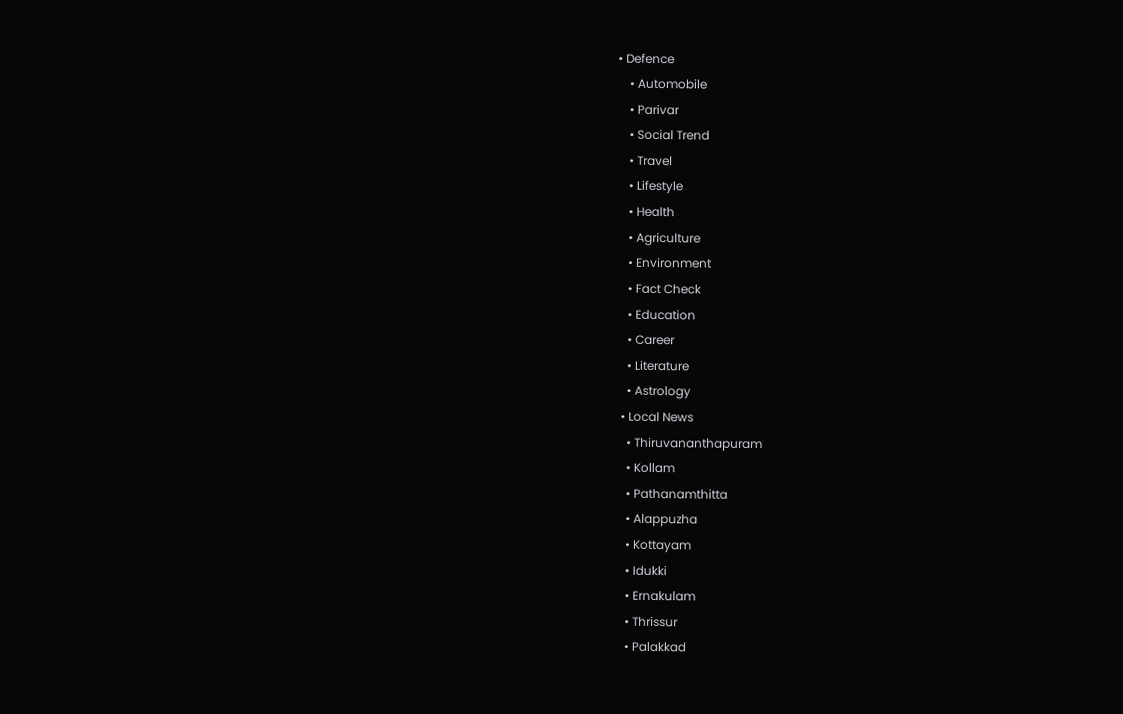• Defence
    • Automobile
    • Parivar
    • Social Trend
    • Travel
    • Lifestyle
    • Health
    • Agriculture
    • Environment
    • Fact Check
    • Education
    • Career
    • Literature
    • Astrology
  • Local News
    • Thiruvananthapuram
    • Kollam
    • Pathanamthitta
    • Alappuzha
    • Kottayam
    • Idukki
    • Ernakulam
    • Thrissur
    • Palakkad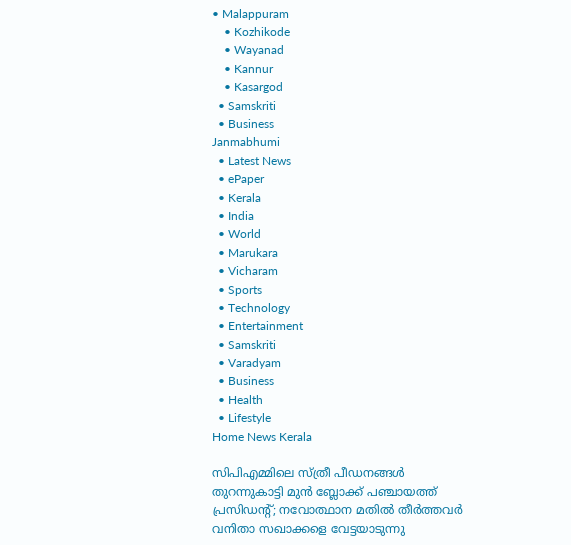• Malappuram
    • Kozhikode
    • Wayanad
    • Kannur
    • Kasargod
  • Samskriti
  • Business
Janmabhumi
  • Latest News
  • ePaper
  • Kerala
  • India
  • World
  • Marukara
  • Vicharam
  • Sports
  • Technology
  • Entertainment
  • Samskriti
  • Varadyam
  • Business
  • Health
  • Lifestyle
Home News Kerala

സിപിഎമ്മിലെ സ്ത്രീ പീഡനങ്ങള്‍ തുറന്നുകാട്ടി മുന്‍ ബ്ലോക്ക് പഞ്ചായത്ത് പ്രസിഡന്റ്; നവോത്ഥാന മതില്‍ തീര്‍ത്തവര്‍  വനിതാ സഖാക്കളെ വേട്ടയാടുന്നു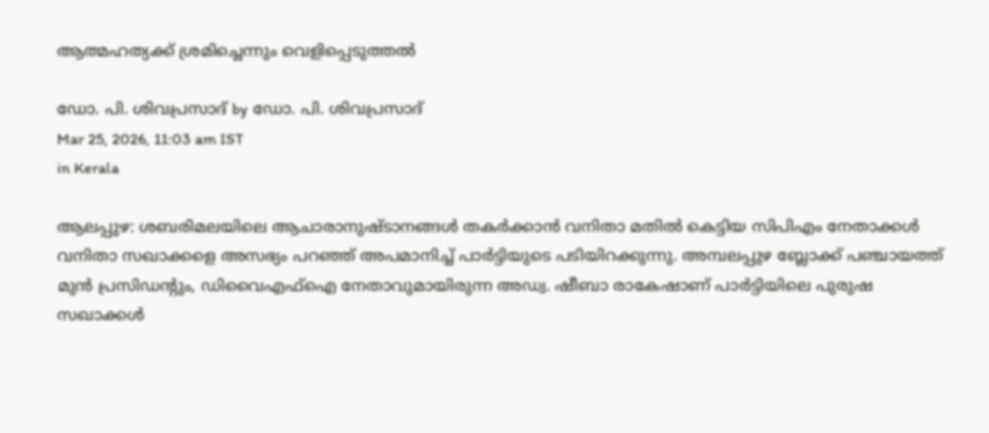ആത്മഹത്യക്ക് ശ്രമിച്ചെന്നും വെളിപ്പെടുത്തല്‍

ഡോ. പി. ശിവപ്രസാദ് by ഡോ. പി. ശിവപ്രസാദ്
Mar 25, 2026, 11:03 am IST
in Kerala

ആലപ്പുഴ: ശബരിമലയിലെ ആചാരാനുഷ്ടാനങ്ങള്‍ തകര്‍ക്കാന്‍ വനിതാ മതില്‍ കെട്ടിയ സിപിഎം നേതാക്കള്‍ വനിതാ സഖാക്കളെ അസഭ്യം പറഞ്ഞ് അപമാനിച്ച് പാര്‍ട്ടിയുടെ പടിയിറക്കുന്നു. അമ്പലപ്പുഴ ബ്ലോക്ക് പഞ്ചായത്ത് മുന്‍ പ്രസിഡന്റും, ഡിവൈഎഫ്ഐ നേതാവുമായിരുന്ന അഡ്വ. ഷീബാ രാകേഷാണ് പാര്‍ട്ടിയിലെ പുരുഷ സഖാക്കള്‍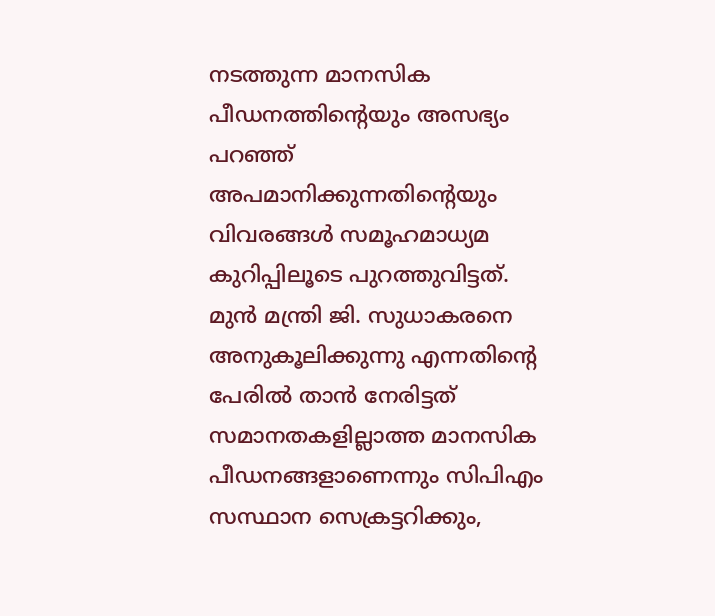നടത്തുന്ന മാനസിക പീഡനത്തിന്റെയും അസഭ്യം പറഞ്ഞ് അപമാനിക്കുന്നതിന്റെയും വിവരങ്ങള്‍ സമൂഹമാധ്യമ കുറിപ്പിലൂടെ പുറത്തുവിട്ടത്. മുന്‍ മന്ത്രി ജി. സുധാകരനെ അനുകൂലിക്കുന്നു എന്നതിന്റെ പേരില്‍ താന്‍ നേരിട്ടത് സമാനതകളില്ലാത്ത മാനസിക പീഡനങ്ങളാണെന്നും സിപിഎം സസ്ഥാന സെക്രട്ടറിക്കും,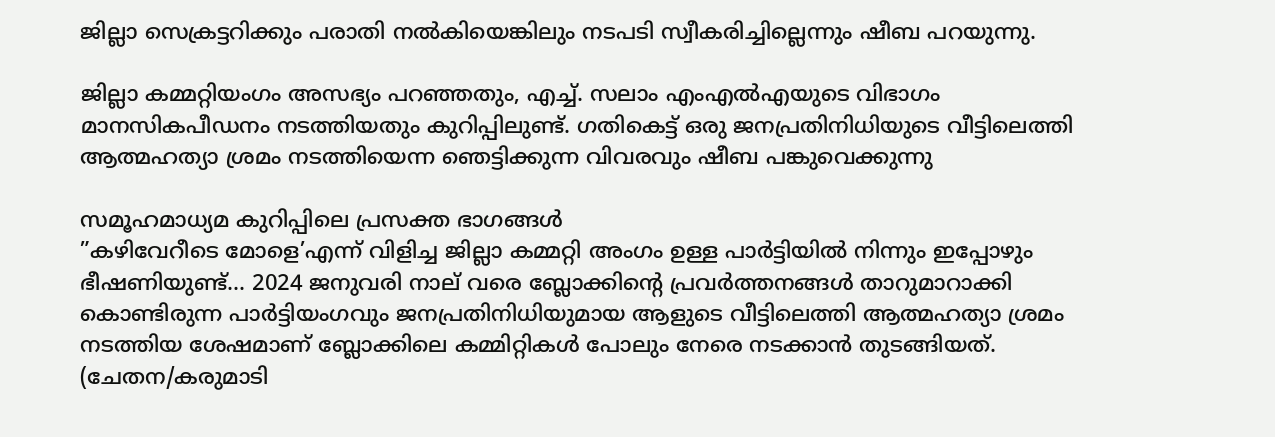ജില്ലാ സെക്രട്ടറിക്കും പരാതി നല്‍കിയെങ്കിലും നടപടി സ്വീകരിച്ചില്ലെന്നും ഷീബ പറയുന്നു.

ജില്ലാ കമ്മറ്റിയംഗം അസഭ്യം പറഞ്ഞതും, എച്ച്. സലാം എംഎല്‍എയുടെ വിഭാഗം മാനസികപീഡനം നടത്തിയതും കുറിപ്പിലുണ്ട്. ഗതികെട്ട് ഒരു ജനപ്രതിനിധിയുടെ വീട്ടിലെത്തി ആത്മഹത്യാ ശ്രമം നടത്തിയെന്ന ഞെട്ടിക്കുന്ന വിവരവും ഷീബ പങ്കുവെക്കുന്നു

സമൂഹമാധ്യമ കുറിപ്പിലെ പ്രസക്ത ഭാഗങ്ങള്‍
”കഴിവേറീടെ മോളെ’എന്ന് വിളിച്ച ജില്ലാ കമ്മറ്റി അംഗം ഉള്ള പാര്‍ട്ടിയില്‍ നിന്നും ഇപ്പോഴും ഭീഷണിയുണ്ട്… 2024 ജനുവരി നാല് വരെ ബ്ലോക്കിന്റെ പ്രവര്‍ത്തനങ്ങള്‍ താറുമാറാക്കി കൊണ്ടിരുന്ന പാര്‍ട്ടിയംഗവും ജനപ്രതിനിധിയുമായ ആളുടെ വീട്ടിലെത്തി ആത്മഹത്യാ ശ്രമം നടത്തിയ ശേഷമാണ് ബ്ലോക്കിലെ കമ്മിറ്റികള്‍ പോലും നേരെ നടക്കാന്‍ തുടങ്ങിയത്. (ചേതന/കരുമാടി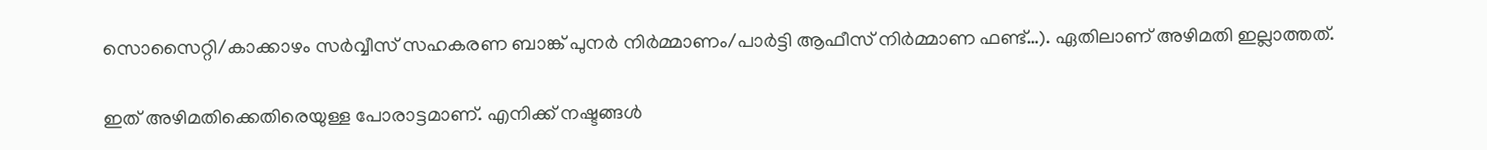സൊസൈറ്റി/കാക്കാഴം സര്‍വ്വീസ് സഹകരണ ബാങ്ക് പുനര്‍ നിര്‍മ്മാണം/പാര്‍ട്ടി ആഫീസ് നിര്‍മ്മാണ ഫണ്ട്…). ഏതിലാണ് അഴിമതി ഇല്ലാത്തത്.

ഇത് അഴിമതിക്കെതിരെയുള്ള പോരാട്ടമാണ്. എനിക്ക് നഷ്ടങ്ങള്‍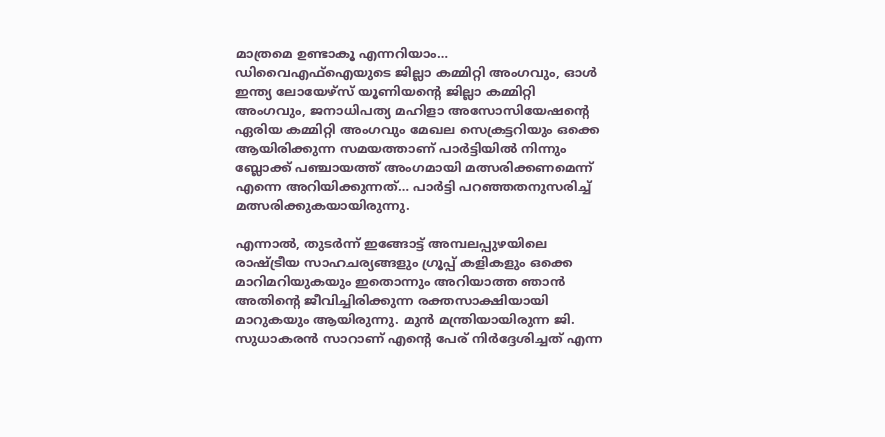മാത്രമെ ഉണ്ടാകൂ എന്നറിയാം… ഡിവൈഎഫ്ഐയുടെ ജില്ലാ കമ്മിറ്റി അംഗവും, ഓള്‍ ഇന്ത്യ ലോയേഴ്സ് യൂണിയന്റെ ജില്ലാ കമ്മിറ്റി അംഗവും, ജനാധിപത്യ മഹിളാ അസോസിയേഷന്റെ ഏരിയ കമ്മിറ്റി അംഗവും മേഖല സെക്രട്ടറിയും ഒക്കെ ആയിരിക്കുന്ന സമയത്താണ് പാര്‍ട്ടിയില്‍ നിന്നും ബ്ലോക്ക് പഞ്ചായത്ത് അംഗമായി മത്സരിക്കണമെന്ന് എന്നെ അറിയിക്കുന്നത്… പാര്‍ട്ടി പറഞ്ഞതനുസരിച്ച് മത്സരിക്കുകയായിരുന്നു.

എന്നാല്‍, തുടര്‍ന്ന് ഇങ്ങോട്ട് അമ്പലപ്പുഴയിലെ രാഷ്‌ട്രീയ സാഹചര്യങ്ങളും ഗ്രൂപ്പ് കളികളും ഒക്കെ മാറിമറിയുകയും ഇതൊന്നും അറിയാത്ത ഞാന്‍ അതിന്റെ ജീവിച്ചിരിക്കുന്ന രക്തസാക്ഷിയായി മാറുകയും ആയിരുന്നു. മുന്‍ മന്ത്രിയായിരുന്ന ജി. സുധാകരന്‍ സാറാണ് എന്റെ പേര് നിര്‍ദ്ദേശിച്ചത് എന്ന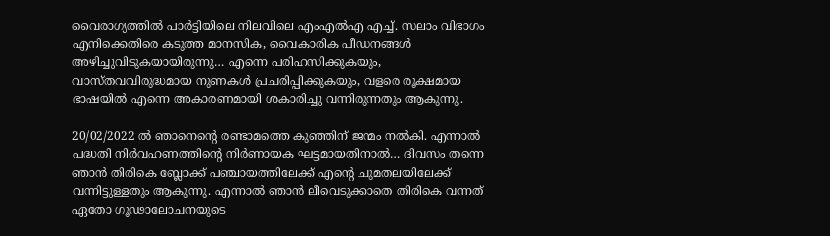വൈരാഗ്യത്തില്‍ പാര്‍ട്ടിയിലെ നിലവിലെ എംഎല്‍എ എച്ച്. സലാം വിഭാഗം എനിക്കെതിരെ കടുത്ത മാനസിക, വൈകാരിക പീഡനങ്ങള്‍ അഴിച്ചുവിടുകയായിരുന്നു… എന്നെ പരിഹസിക്കുകയും, വാസ്തവവിരുദ്ധമായ നുണകള്‍ പ്രചരിപ്പിക്കുകയും, വളരെ രൂക്ഷമായ ഭാഷയില്‍ എന്നെ അകാരണമായി ശകാരിച്ചു വന്നിരുന്നതും ആകുന്നു.

20/02/2022 ല്‍ ഞാനെന്റെ രണ്ടാമത്തെ കുഞ്ഞിന് ജന്മം നല്‍കി. എന്നാല്‍ പദ്ധതി നിര്‍വഹണത്തിന്റെ നിര്‍ണായക ഘട്ടമായതിനാല്‍… ദിവസം തന്നെ ഞാന്‍ തിരികെ ബ്ലോക്ക് പഞ്ചായത്തിലേക്ക് എന്റെ ചുമതലയിലേക്ക് വന്നിട്ടുള്ളതും ആകുന്നു. എന്നാല്‍ ഞാന്‍ ലീവെടുക്കാതെ തിരികെ വന്നത് ഏതോ ഗൂഢാലോചനയുടെ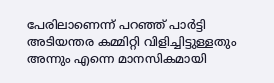പേരിലാണെന്ന് പറഞ്ഞ് പാര്‍ട്ടി അടിയന്തര കമ്മിറ്റി വിളിച്ചിട്ടുള്ളതും അന്നും എന്നെ മാനസികമായി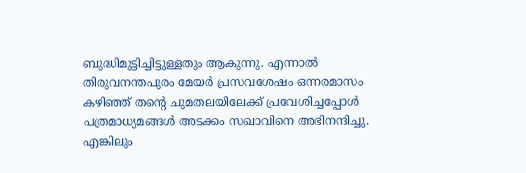ബുദ്ധിമുട്ടിച്ചിട്ടുള്ളതും ആകുന്നു. എന്നാല്‍ തിരുവനന്തപുരം മേയര്‍ പ്രസവശേഷം ഒന്നരമാസം കഴിഞ്ഞ് തന്റെ ചുമതലയിലേക്ക് പ്രവേശിച്ചപ്പോള്‍ പത്രമാധ്യമങ്ങള്‍ അടക്കം സഖാവിനെ അഭിനന്ദിച്ചു. എങ്കിലും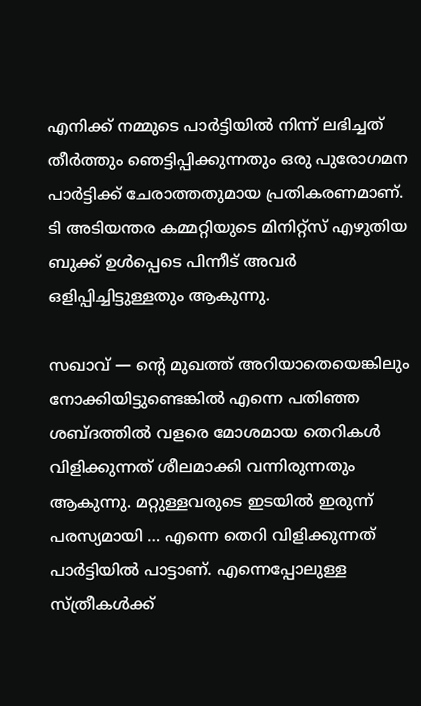എനിക്ക് നമ്മുടെ പാര്‍ട്ടിയില്‍ നിന്ന് ലഭിച്ചത് തീര്‍ത്തും ഞെട്ടിപ്പിക്കുന്നതും ഒരു പുരോഗമന പാര്‍ട്ടിക്ക് ചേരാത്തതുമായ പ്രതികരണമാണ്. ടി അടിയന്തര കമ്മറ്റിയുടെ മിനിറ്റ്സ് എഴുതിയ ബുക്ക് ഉള്‍പ്പെടെ പിന്നീട് അവര്‍ ഒളിപ്പിച്ചിട്ടുള്ളതും ആകുന്നു.

സഖാവ് — ന്റെ മുഖത്ത് അറിയാതെയെങ്കിലും നോക്കിയിട്ടുണ്ടെങ്കില്‍ എന്നെ പതിഞ്ഞ ശബ്ദത്തില്‍ വളരെ മോശമായ തെറികള്‍ വിളിക്കുന്നത് ശീലമാക്കി വന്നിരുന്നതും ആകുന്നു. മറ്റുള്ളവരുടെ ഇടയില്‍ ഇരുന്ന് പരസ്യമായി … എന്നെ തെറി വിളിക്കുന്നത് പാര്‍ട്ടിയില്‍ പാട്ടാണ്. എന്നെപ്പോലുള്ള സ്ത്രീകള്‍ക്ക്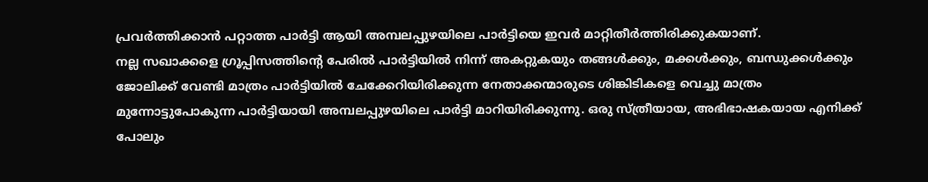പ്രവര്‍ത്തിക്കാന്‍ പറ്റാത്ത പാര്‍ട്ടി ആയി അമ്പലപ്പുഴയിലെ പാര്‍ട്ടിയെ ഇവര്‍ മാറ്റിതീര്‍ത്തിരിക്കുകയാണ്.
നല്ല സഖാക്കളെ ഗ്രൂപ്പിസത്തിന്റെ പേരില്‍ പാര്‍ട്ടിയില്‍ നിന്ന് അകറ്റുകയും തങ്ങള്‍ക്കും, മക്കള്‍ക്കും, ബന്ധുക്കള്‍ക്കും ജോലിക്ക് വേണ്ടി മാത്രം പാര്‍ട്ടിയില്‍ ചേക്കേറിയിരിക്കുന്ന നേതാക്കന്മാരുടെ ശിങ്കിടികളെ വെച്ചു മാത്രം മുന്നോട്ടുപോകുന്ന പാര്‍ട്ടിയായി അമ്പലപ്പുഴയിലെ പാര്‍ട്ടി മാറിയിരിക്കുന്നു. ഒരു സ്ത്രീയായ, അഭിഭാഷകയായ എനിക്ക് പോലും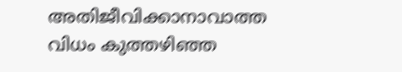അതിജീവിക്കാനാവാത്ത വിധം കുത്തഴിഞ്ഞ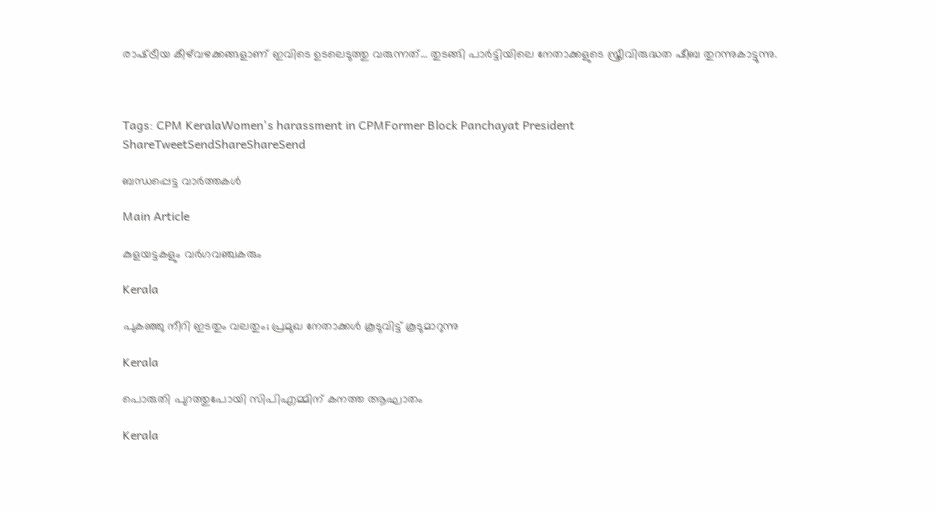രാഷ്‌ട്രീയ കീഴ്‌വഴക്കങ്ങളാണ് ഇവിടെ ഉടലെടുത്തു വരുന്നത്… തുടങ്ങി പാര്‍ട്ടിയിലെ നേതാക്കളുടെ സ്ത്രീവിരുദ്ധത ഷീബ തുറന്നുകാട്ടുന്നു.



Tags: CPM KeralaWomen's harassment in CPMFormer Block Panchayat President
ShareTweetSendShareShareSend

ബന്ധപ്പെട്ട വാര്‍ത്തകള്‍

Main Article

കുളയട്ടകളും വര്‍ഗവഞ്ചകരും

Kerala

പുകഞ്ഞു നീറി ഇടതും വലതും; പ്രമുഖ നേതാക്കള്‍ കൂടുവിട്ട് കൂടുമാറുന്നു

Kerala

പൊരുതി പുറത്തുപോയി സിപിഎമ്മിന് കനത്ത ആഘാതം

Kerala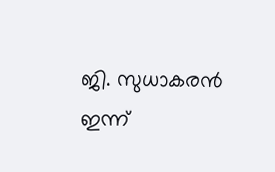ജി. സുധാകരന്‍ ഇന്ന്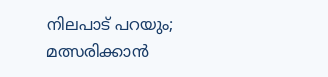നിലപാട് പറയും; മത്സരിക്കാന്‍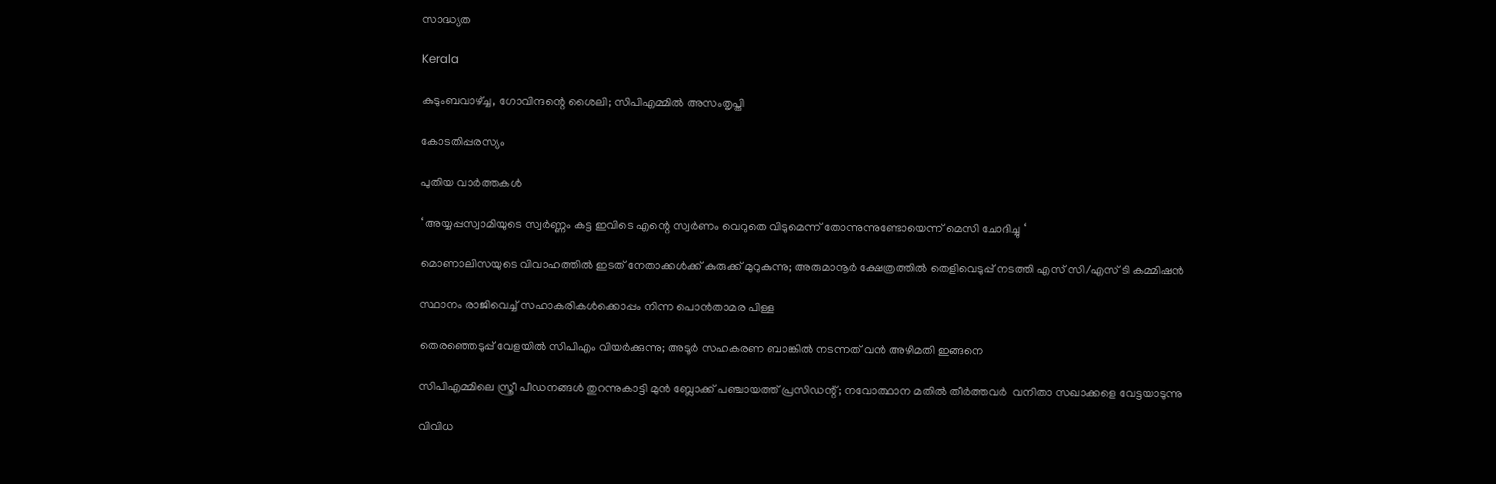സാദ്ധ്യത

Kerala

കുടുംബവാഴ്‌ച്ച, ഗോവിന്ദന്റെ ശൈലി; സിപിഎമ്മില്‍ അസംതൃപ്തി

കോടതിപ്പരസ്യം

പുതിയ വാര്‍ത്തകള്‍

‘ അയ്യപ്പസ്വാമിയുടെ സ്വർണ്ണം കട്ട ഇവിടെ എന്റെ സ്വർണം വെറുതെ വിടുമെന്ന് തോന്നുന്നുണ്ടോയെന്ന് മെസി ചോദിച്ചു ‘

മൊണാലിസയുടെ വിവാഹത്തിൽ ഇടത് നേതാക്കൾക്ക് കുരുക്ക് മുറുകുന്നു; അരുമാനൂർ ക്ഷേത്രത്തിൽ തെളിവെടുപ്പ് നടത്തി എസ് സി/എസ് ടി കമ്മിഷൻ

സ്ഥാനം രാജിവെച്ച് സഹാകരികള്‍ക്കൊപ്പം നിന്ന പൊന്‍താമര പിള്ള

തെരഞ്ഞെടുപ്പ് വേളയില്‍ സിപിഎം വിയര്‍ക്കുന്നു; അടൂര്‍ സഹകരണ ബാങ്കില്‍ നടന്നത് വന്‍ അഴിമതി ഇങ്ങനെ

സിപിഎമ്മിലെ സ്ത്രീ പീഡനങ്ങള്‍ തുറന്നുകാട്ടി മുന്‍ ബ്ലോക്ക് പഞ്ചായത്ത് പ്രസിഡന്റ്; നവോത്ഥാന മതില്‍ തീര്‍ത്തവര്‍  വനിതാ സഖാക്കളെ വേട്ടയാടുന്നു

വിവിധ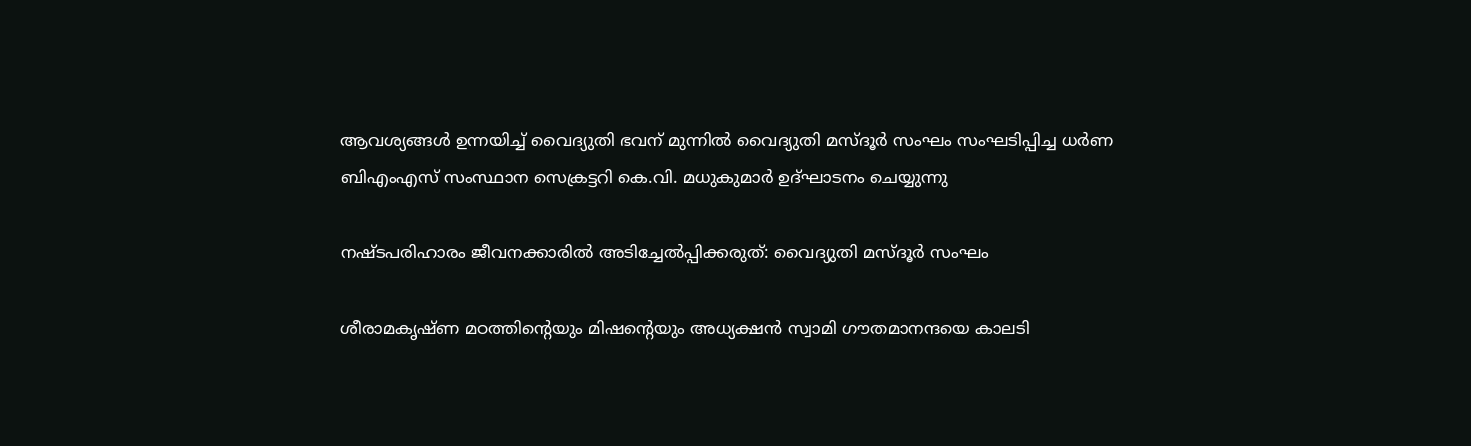ആവശ്യങ്ങള്‍ ഉന്നയിച്ച് വൈദ്യുതി ഭവന് മുന്നില്‍ വൈദ്യുതി മസ്ദൂര്‍ സംഘം സംഘടിപ്പിച്ച ധര്‍ണ ബിഎംഎസ് സംസ്ഥാന സെക്രട്ടറി കെ.വി. മധുകുമാര്‍ ഉദ്ഘാടനം ചെയ്യുന്നു

നഷ്ടപരിഹാരം ജീവനക്കാരില്‍ അടിച്ചേല്‍പ്പിക്കരുത്: വൈദ്യുതി മസ്ദൂര്‍ സംഘം

ശീരാമകൃഷ്ണ മഠത്തിന്റെയും മിഷന്റെയും അധ്യക്ഷന്‍ സ്വാമി ഗൗതമാനന്ദയെ കാലടി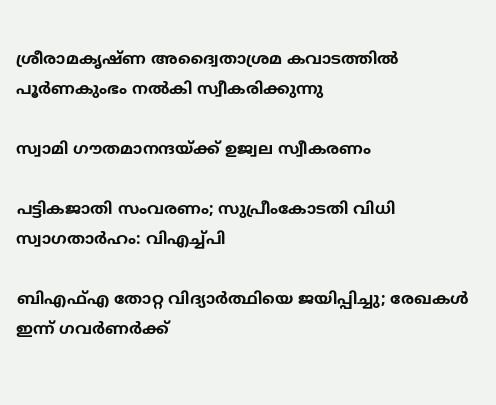ശ്രീരാമകൃഷ്ണ അദ്വൈതാശ്രമ കവാടത്തില്‍ പൂര്‍ണകുംഭം നല്‍കി സ്വീകരിക്കുന്നു

സ്വാമി ഗൗതമാനന്ദയ്‌ക്ക് ഉജ്വല സ്വീകരണം

പട്ടികജാതി സംവരണം; സുപ്രീംകോടതി വിധി സ്വാഗതാര്‍ഹം: വിഎച്ച്പി

ബിഎഫ്എ തോറ്റ വിദ്യാര്‍ത്ഥിയെ ജയിപ്പിച്ചു; രേഖകള്‍ ഇന്ന് ഗവര്‍ണര്‍ക്ക്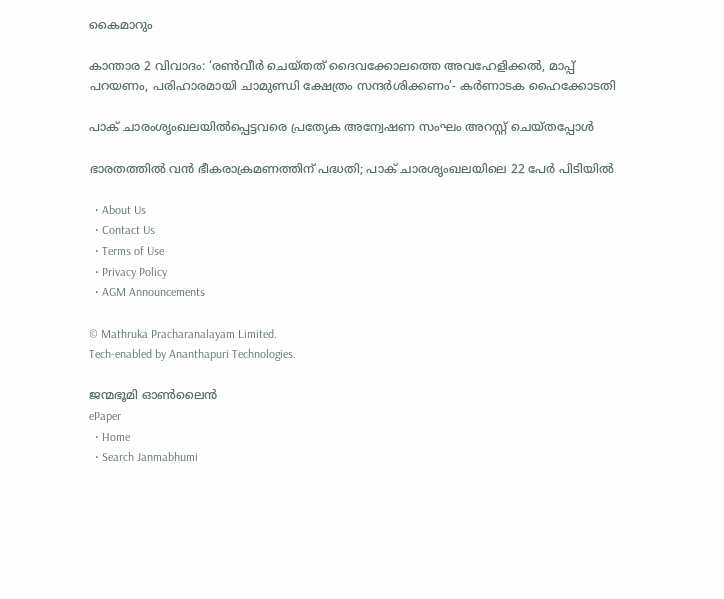കൈമാറും

കാന്താര 2 വിവാദം: ‘രൺവീർ ചെയ്‍തത് ദൈവക്കോലത്തെ അവഹേളിക്കൽ, മാപ്പ് പറയണം, പരിഹാരമായി ചാമുണ്ഡി ക്ഷേത്രം സന്ദർശിക്കണം’- കർണാടക ഹൈക്കോടതി

പാക് ചാരംശൃംഖലയില്‍പ്പെട്ടവരെ പ്രത്യേക അന്വേഷണ സംഘം അറസ്റ്റ് ചെയ്തപ്പോള്‍

ഭാരതത്തില്‍ വന്‍ ഭീകരാക്രമണത്തിന് പദ്ധതി; പാക് ചാരശൃംഖലയിലെ 22 പേര്‍ പിടിയില്‍

  • About Us
  • Contact Us
  • Terms of Use
  • Privacy Policy
  • AGM Announcements

© Mathruka Pracharanalayam Limited.
Tech-enabled by Ananthapuri Technologies.

ജന്മഭൂമി ഓണ്‍ലൈന്‍
ePaper
  • Home
  • Search Janmabhumi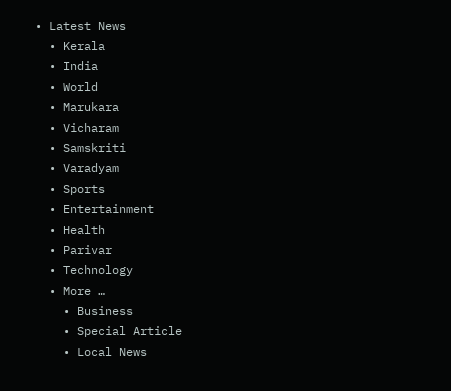• Latest News
  • Kerala
  • India
  • World
  • Marukara
  • Vicharam
  • Samskriti
  • Varadyam
  • Sports
  • Entertainment
  • Health
  • Parivar
  • Technology
  • More …
    • Business
    • Special Article
    • Local News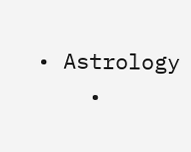• Astrology
    •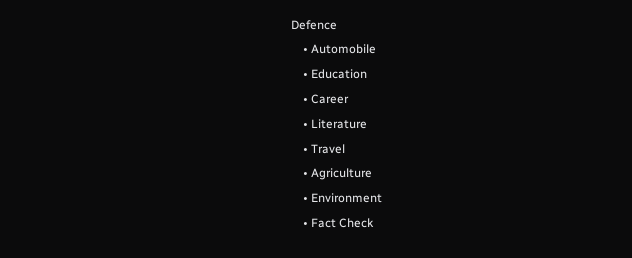Defence
    • Automobile
    • Education
    • Career
    • Literature
    • Travel
    • Agriculture
    • Environment
    • Fact Check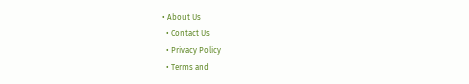• About Us
  • Contact Us
  • Privacy Policy
  • Terms and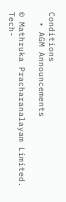Conditions
  • AGM Announcements

© Mathruka Pracharanalayam Limited.
Tech-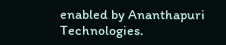enabled by Ananthapuri Technologies.